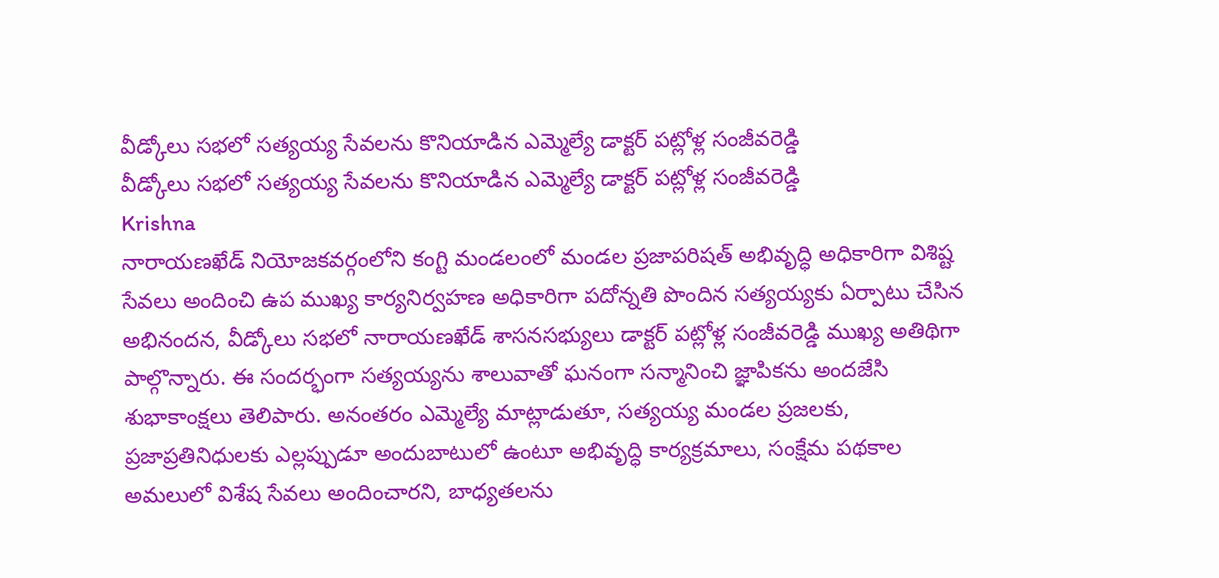వీడ్కోలు సభలో సత్యయ్య సేవలను కొనియాడిన ఎమ్మెల్యే డాక్టర్ పట్లోళ్ల సంజీవరెడ్డి
వీడ్కోలు సభలో సత్యయ్య సేవలను కొనియాడిన ఎమ్మెల్యే డాక్టర్ పట్లోళ్ల సంజీవరెడ్డి
Krishna
నారాయణఖేడ్ నియోజకవర్గంలోని కంగ్టి మండలంలో మండల ప్రజాపరిషత్ అభివృద్ధి అధికారిగా విశిష్ట సేవలు అందించి ఉప ముఖ్య కార్యనిర్వహణ అధికారిగా పదోన్నతి పొందిన సత్యయ్యకు ఏర్పాటు చేసిన అభినందన, వీడ్కోలు సభలో నారాయణఖేడ్ శాసనసభ్యులు డాక్టర్ పట్లోళ్ల సంజీవరెడ్డి ముఖ్య అతిథిగా పాల్గొన్నారు. ఈ సందర్భంగా సత్యయ్యను శాలువాతో ఘనంగా సన్మానించి జ్ఞాపికను అందజేసి శుభాకాంక్షలు తెలిపారు. అనంతరం ఎమ్మెల్యే మాట్లాడుతూ, సత్యయ్య మండల ప్రజలకు, ప్రజాప్రతినిధులకు ఎల్లప్పుడూ అందుబాటులో ఉంటూ అభివృద్ధి కార్యక్రమాలు, సంక్షేమ పథకాల అమలులో విశేష సేవలు అందించారని, బాధ్యతలను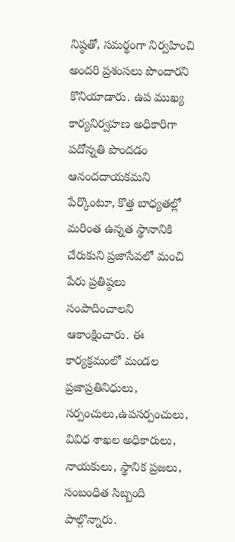నిష్ఠతో, సమర్థంగా నిర్వహించి అందరి ప్రశంసలు పొందారని కొనియాడారు. ఉప ముఖ్య కార్యనిర్వహణ అధికారిగా పదోన్నతి పొందడం ఆనందదాయకమని పేర్కొంటూ, కొత్త బాధ్యతల్లో మరింత ఉన్నత స్థానానికి చేరుకుని ప్రజాసేవలో మంచి పేరు ప్రతిష్ఠలు సంపాదించాలని ఆకాంక్షించారు. ఈ కార్యక్రమంలో మండల ప్రజాప్రతినిధులు, సర్పంచులు,ఉపసర్పంచులు, వివిధ శాఖల అధికారులు, నాయకులు, స్థానిక ప్రజలు, సంబంధిత సిబ్బంది పాల్గొన్నారు.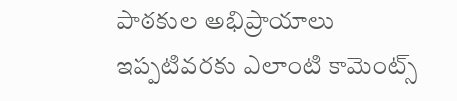పాఠకుల అభిప్రాయాలు
ఇప్పటివరకు ఎలాంటి కామెంట్స్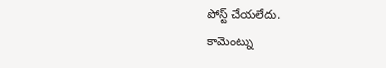పోస్ట్ చేయలేదు.
కామెంట్ను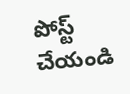పోస్ట్ చేయండి